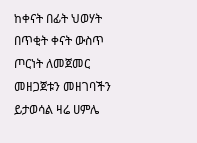ከቀናት በፊት ህወሃት በጥቂት ቀናት ውስጥ ጦርነት ለመጀመር መዘጋጀቱን መዘገባችን ይታወሳል ዛሬ ሀምሌ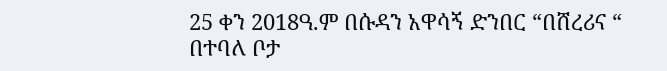25 ቀን 2018ዓ.ም በሱዳን አዋሳኝ ድንበር “በሸረሪና “ በተባለ ቦታ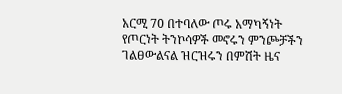አርሚ 70 በተባለው ጦሩ አማካኝነት የጦርነት ትንኮሳዎች መኖሩን ምንጮቻችን ገልፀውልናል ዝርዝሩን በምሽት ዜና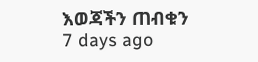እወጃችን ጠብቁን
7 days ago